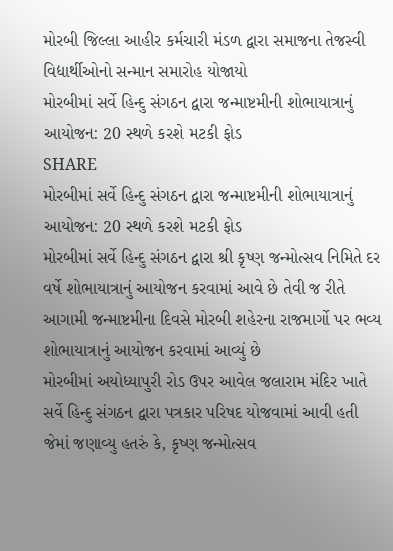મોરબી જિલ્લા આહીર કર્મચારી મંડળ દ્વારા સમાજના તેજસ્વી વિદ્યાર્થીઓનો સન્માન સમારોહ યોજાયો
મોરબીમાં સર્વે હિન્દુ સંગઠન દ્વારા જન્માષ્ટમીની શોભાયાત્રાનું આયોજન: 20 સ્થળે કરશે મટકી ફોડ
SHARE
મોરબીમાં સર્વે હિન્દુ સંગઠન દ્વારા જન્માષ્ટમીની શોભાયાત્રાનું આયોજન: 20 સ્થળે કરશે મટકી ફોડ
મોરબીમાં સર્વે હિન્દુ સંગઠન દ્વારા શ્રી કૃષ્ણ જન્મોત્સવ નિમિતે દર વર્ષે શોભાયાત્રાનું આયોજન કરવામાં આવે છે તેવી જ રીતે આગામી જન્માષ્ટમીના દિવસે મોરબી શહેરના રાજમાર્ગો પર ભવ્ય શોભાયાત્રાનું આયોજન કરવામાં આવ્યું છે
મોરબીમાં અયોધ્યાપુરી રોડ ઉપર આવેલ જલારામ મંદિર ખાતે સર્વે હિન્દુ સંગઠન દ્વારા પત્રકાર પરિષદ યોજવામાં આવી હતી જેમાં જણાવ્યુ હતરું કે, કૃષ્ણ જન્મોત્સવ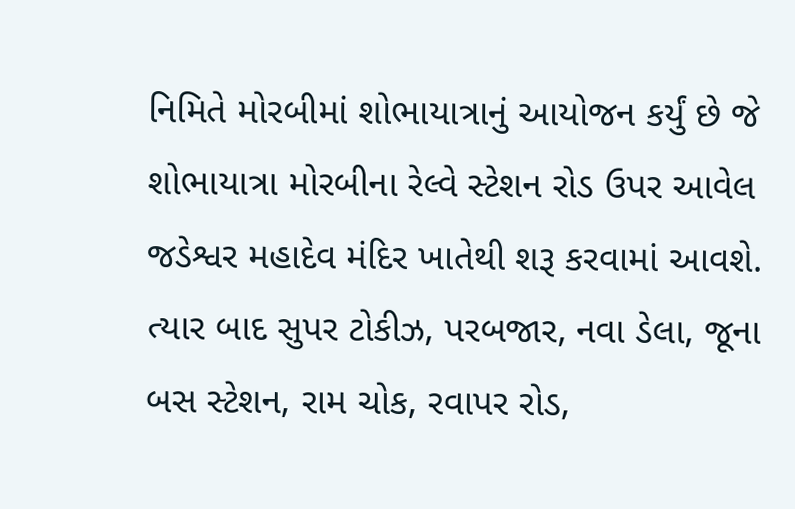નિમિતે મોરબીમાં શોભાયાત્રાનું આયોજન કર્યું છે જે શોભાયાત્રા મોરબીના રેલ્વે સ્ટેશન રોડ ઉપર આવેલ જડેશ્વર મહાદેવ મંદિર ખાતેથી શરૂ કરવામાં આવશે. ત્યાર બાદ સુપર ટોકીઝ, પરબજાર, નવા ડેલા, જૂના બસ સ્ટેશન, રામ ચોક, રવાપર રોડ,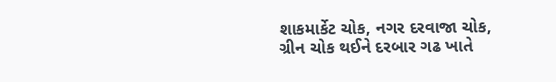શાકમાર્કેટ ચોક, નગર દરવાજા ચોક, ગ્રીન ચોક થઈને દરબાર ગઢ ખાતે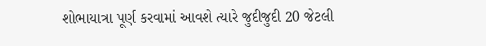શોભાયાત્રા પૂર્ણ કરવામાં આવશે ત્યારે જુદીજુદી 20 જેટલી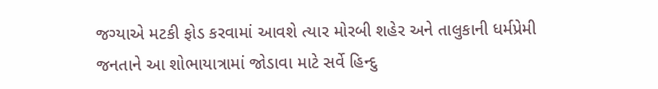જગ્યાએ મટકી ફોડ કરવામાં આવશે ત્યાર મોરબી શહેર અને તાલુકાની ધર્મપ્રેમી જનતાને આ શોભાયાત્રામાં જોડાવા માટે સર્વે હિન્દુ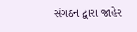સંગઠન દ્વારા જાહેર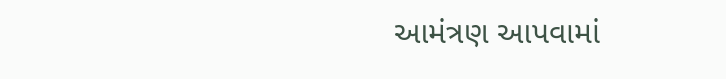આમંત્રણ આપવામાં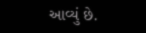આવ્યું છે.